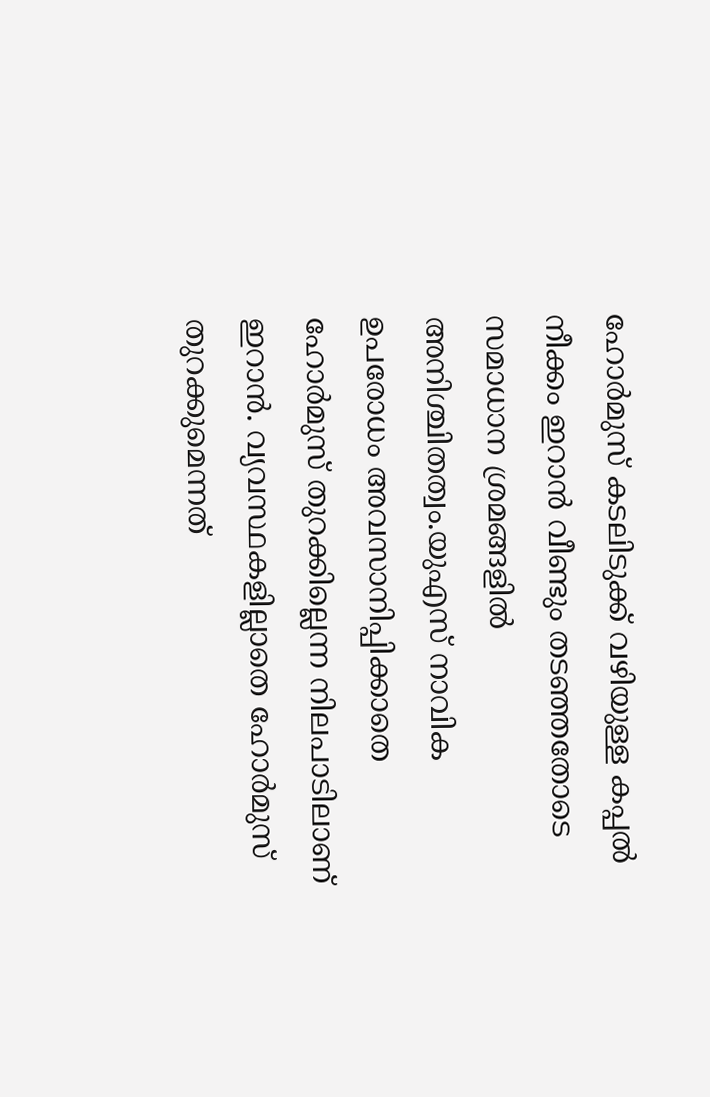ഹോർമുസ് കടലിടുക്ക് വഴിയുള്ള കപ്പൽ നീക്കം ഇറാൻ വീണ്ടും തടഞ്ഞതോടെ സമാധാന ശ്രമങ്ങളിൽ അനിശ്ചിതത്വം.യുഎസ് നാവിക ഉപരോധം അവസാനിപ്പിക്കാതെ ഹോർമുസ് തുറക്കില്ലെന്ന നിലപാടിലാണ് ഇറാൻ. വ്യവസ്ഥകളില്ലാതെ ഹോർമുസ് തുറക്കുമെന്നത്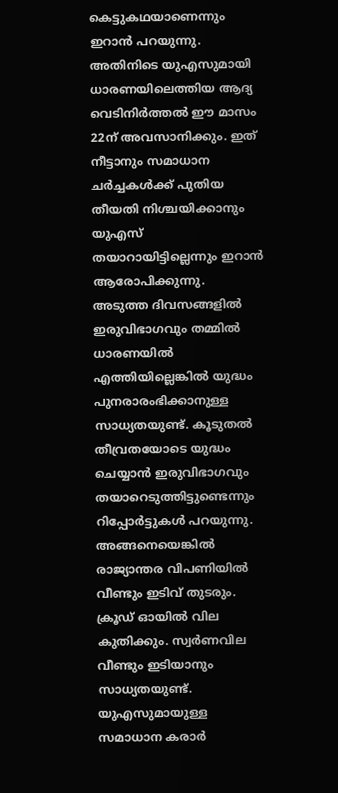കെട്ടുകഥയാണെന്നും ഇറാൻ പറയുന്നു.
അതിനിടെ യുഎസുമായി ധാരണയിലെത്തിയ ആദ്യ വെടിനിർത്തൽ ഈ മാസം 22ന് അവസാനിക്കും. ഇത് നീട്ടാനും സമാധാന ചർച്ചകൾക്ക് പുതിയ തീയതി നിശ്ചയിക്കാനും യുഎസ് തയാറായിട്ടില്ലെന്നും ഇറാൻ ആരോപിക്കുന്നു.
അടുത്ത ദിവസങ്ങളിൽ ഇരുവിഭാഗവും തമ്മിൽ ധാരണയിൽ എത്തിയില്ലെങ്കിൽ യുദ്ധം പുനരാരംഭിക്കാനുള്ള സാധ്യതയുണ്ട്. കൂടുതൽ തീവ്രതയോടെ യുദ്ധം ചെയ്യാൻ ഇരുവിഭാഗവും തയാറെടുത്തിട്ടുണ്ടെന്നും റിപ്പോർട്ടുകൾ പറയുന്നു.
അങ്ങനെയെങ്കിൽ രാജ്യാന്തര വിപണിയിൽ വീണ്ടും ഇടിവ് തുടരും.
ക്രൂഡ് ഓയിൽ വില കുതിക്കും. സ്വർണവില വീണ്ടും ഇടിയാനും സാധ്യതയുണ്ട്.
യുഎസുമായുള്ള സമാധാന കരാർ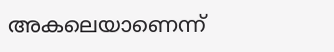അകലെയാണെന്ന്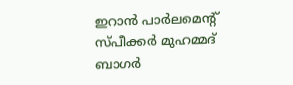ഇറാൻ പാർലമെന്റ് സ്പീക്കർ മുഹമ്മദ് ബാഗർ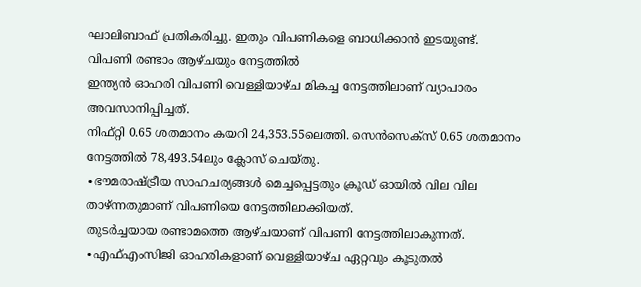ഘാലിബാഫ് പ്രതികരിച്ചു. ഇതും വിപണികളെ ബാധിക്കാൻ ഇടയുണ്ട്.
വിപണി രണ്ടാം ആഴ്ചയും നേട്ടത്തിൽ
ഇന്ത്യൻ ഓഹരി വിപണി വെള്ളിയാഴ്ച മികച്ച നേട്ടത്തിലാണ് വ്യാപാരം അവസാനിപ്പിച്ചത്.
നിഫ്റ്റി 0.65 ശതമാനം കയറി 24,353.55ലെത്തി. സെൻസെക്സ് 0.65 ശതമാനം നേട്ടത്തിൽ 78,493.54ലും ക്ലോസ് ചെയ്തു.
∙ഭൗമരാഷ്ട്രീയ സാഹചര്യങ്ങൾ മെച്ചപ്പെട്ടതും ക്രൂഡ് ഓയിൽ വില വില താഴ്ന്നതുമാണ് വിപണിയെ നേട്ടത്തിലാക്കിയത്.
തുടർച്ചയായ രണ്ടാമത്തെ ആഴ്ചയാണ് വിപണി നേട്ടത്തിലാകുന്നത്.
∙എഫ്എംസിജി ഓഹരികളാണ് വെള്ളിയാഴ്ച ഏറ്റവും കൂടുതൽ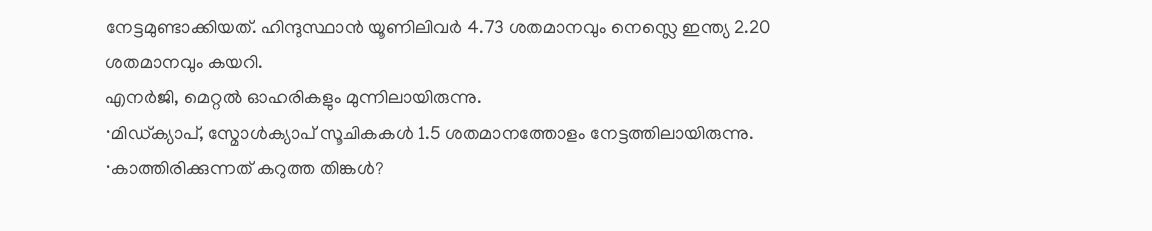നേട്ടമുണ്ടാക്കിയത്. ഹിന്ദുസ്ഥാൻ യൂണിലിവർ 4.73 ശതമാനവും നെസ്ലെ ഇന്ത്യ 2.20 ശതമാനവും കയറി.
എനർജി, മെറ്റൽ ഓഹരികളും മുന്നിലായിരുന്നു.
∙മിഡ്ക്യാപ്, സ്മോൾക്യാപ് സൂചികകൾ 1.5 ശതമാനത്തോളം നേട്ടത്തിലായിരുന്നു.
∙കാത്തിരിക്കുന്നത് കറുത്ത തിങ്കൾ?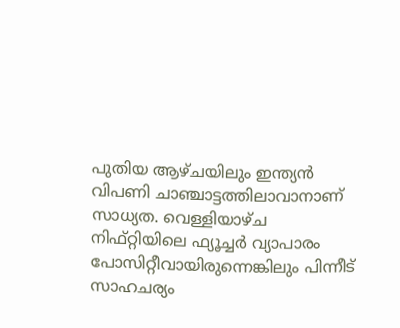പുതിയ ആഴ്ചയിലും ഇന്ത്യൻ വിപണി ചാഞ്ചാട്ടത്തിലാവാനാണ് സാധ്യത. വെള്ളിയാഴ്ച നിഫ്റ്റിയിലെ ഫ്യൂച്ചർ വ്യാപാരം പോസിറ്റീവായിരുന്നെങ്കിലും പിന്നീട് സാഹചര്യം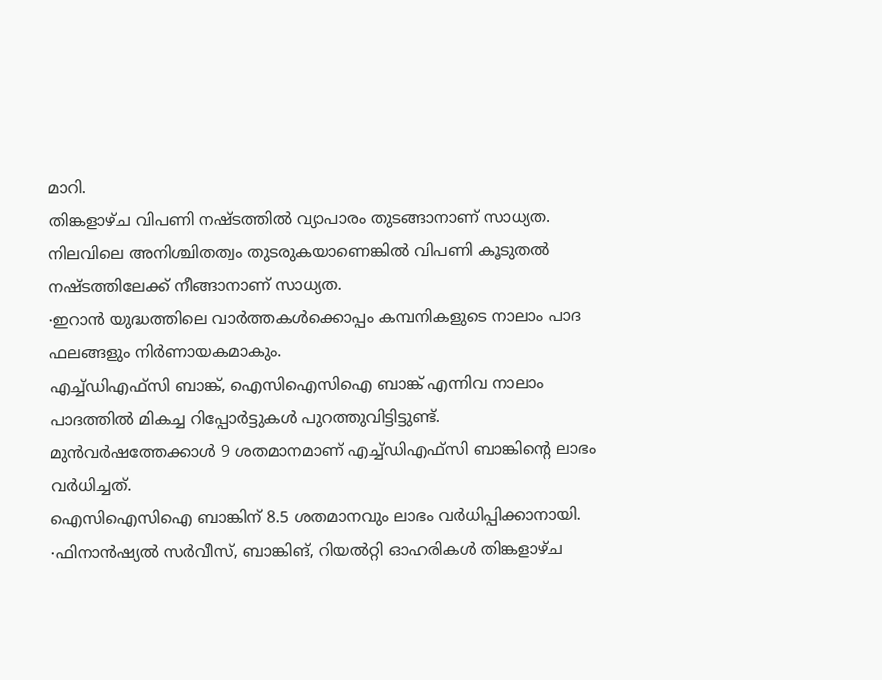മാറി.
തിങ്കളാഴ്ച വിപണി നഷ്ടത്തിൽ വ്യാപാരം തുടങ്ങാനാണ് സാധ്യത. നിലവിലെ അനിശ്ചിതത്വം തുടരുകയാണെങ്കിൽ വിപണി കൂടുതൽ നഷ്ടത്തിലേക്ക് നീങ്ങാനാണ് സാധ്യത.
∙ഇറാൻ യുദ്ധത്തിലെ വാർത്തകൾക്കൊപ്പം കമ്പനികളുടെ നാലാം പാദ ഫലങ്ങളും നിർണായകമാകും.
എച്ച്ഡിഎഫ്സി ബാങ്ക്, ഐസിഐസിഐ ബാങ്ക് എന്നിവ നാലാം പാദത്തിൽ മികച്ച റിപ്പോർട്ടുകൾ പുറത്തുവിട്ടിട്ടുണ്ട്. മുൻവർഷത്തേക്കാൾ 9 ശതമാനമാണ് എച്ച്ഡിഎഫ്സി ബാങ്കിന്റെ ലാഭം വർധിച്ചത്.
ഐസിഐസിഐ ബാങ്കിന് 8.5 ശതമാനവും ലാഭം വർധിപ്പിക്കാനായി.
∙ഫിനാൻഷ്യൽ സർവീസ്, ബാങ്കിങ്, റിയൽറ്റി ഓഹരികൾ തിങ്കളാഴ്ച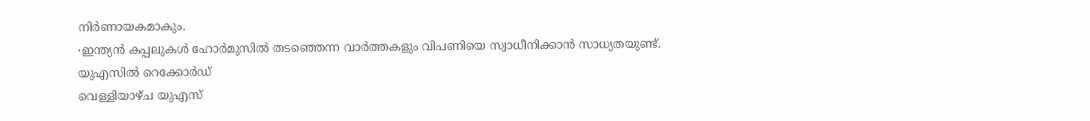നിർണായകമാകും.
∙ഇന്ത്യൻ കപ്പലുകൾ ഹോർമുസിൽ തടഞ്ഞെന്ന വാർത്തകളും വിപണിയെ സ്വാധീനിക്കാൻ സാധ്യതയുണ്ട്.
യുഎസിൽ റെക്കോർഡ്
വെള്ളിയാഴ്ച യുഎസ്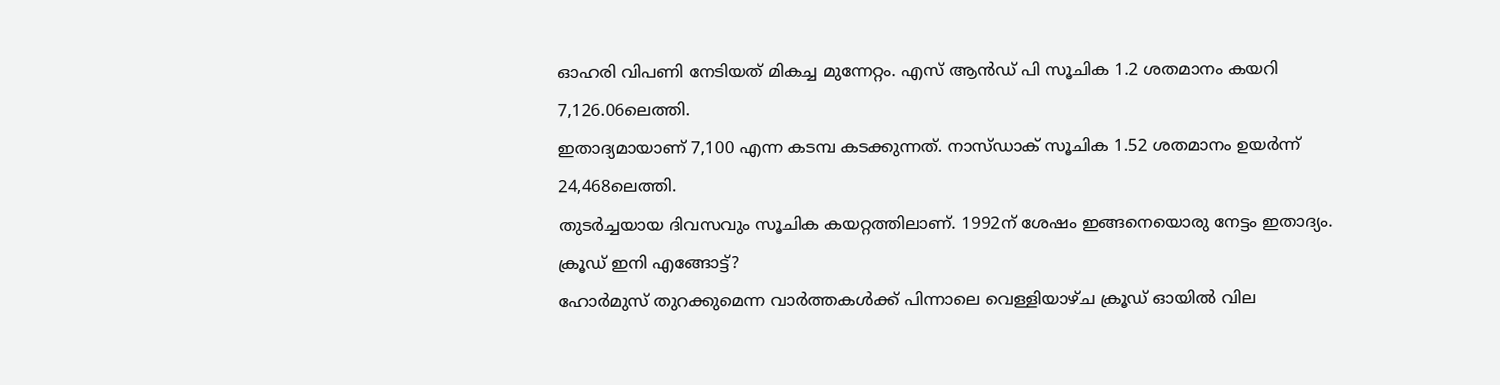ഓഹരി വിപണി നേടിയത് മികച്ച മുന്നേറ്റം. എസ് ആൻഡ് പി സൂചിക 1.2 ശതമാനം കയറി 7,126.06ലെത്തി.
ഇതാദ്യമായാണ് 7,100 എന്ന കടമ്പ കടക്കുന്നത്. നാസ്ഡാക് സൂചിക 1.52 ശതമാനം ഉയർന്ന് 24,468ലെത്തി.
തുടർച്ചയായ ദിവസവും സൂചിക കയറ്റത്തിലാണ്. 1992ന് ശേഷം ഇങ്ങനെയൊരു നേട്ടം ഇതാദ്യം.
ക്രൂഡ് ഇനി എങ്ങോട്ട്?
ഹോർമുസ് തുറക്കുമെന്ന വാർത്തകൾക്ക് പിന്നാലെ വെള്ളിയാഴ്ച ക്രൂഡ് ഓയിൽ വില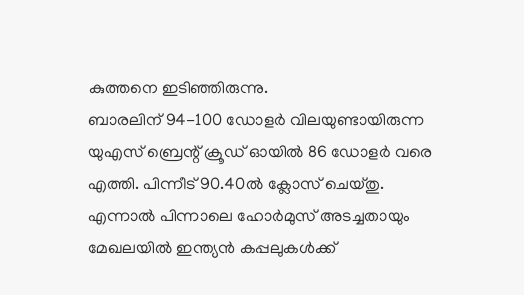കുത്തനെ ഇടിഞ്ഞിരുന്നു.
ബാരലിന് 94-100 ഡോളർ വിലയുണ്ടായിരുന്ന യുഎസ് ബ്രെന്റ് ക്രൂഡ് ഓയിൽ 86 ഡോളർ വരെ എത്തി. പിന്നീട് 90.40ൽ ക്ലോസ് ചെയ്തു.
എന്നാൽ പിന്നാലെ ഹോർമുസ് അടച്ചതായും മേഖലയിൽ ഇന്ത്യൻ കപ്പലുകൾക്ക്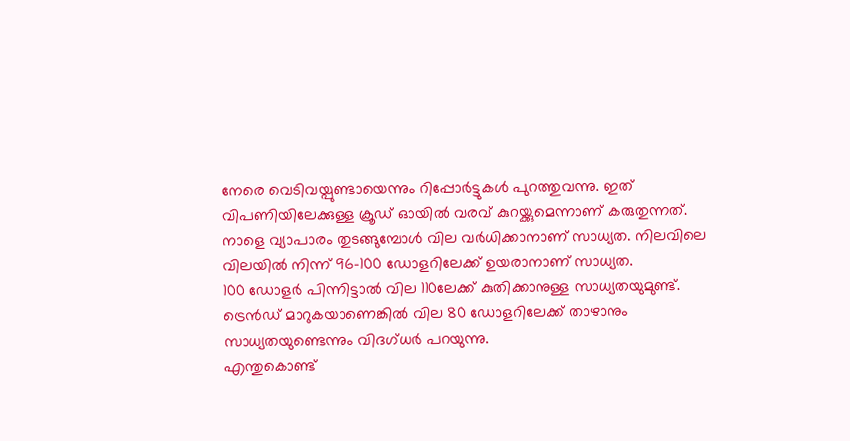നേരെ വെടിവയ്പുണ്ടായെന്നും റിപ്പോർട്ടുകൾ പുറത്തുവന്നു. ഇത് വിപണിയിലേക്കുള്ള ക്രൂഡ് ഓയിൽ വരവ് കുറയ്ക്കുമെന്നാണ് കരുതുന്നത്.
നാളെ വ്യാപാരം തുടങ്ങുമ്പോൾ വില വർധിക്കാനാണ് സാധ്യത. നിലവിലെ വിലയിൽ നിന്ന് 96-100 ഡോളറിലേക്ക് ഉയരാനാണ് സാധ്യത.
100 ഡോളർ പിന്നിട്ടാൽ വില 110ലേക്ക് കുതിക്കാനുള്ള സാധ്യതയുമുണ്ട്. ട്രെൻഡ് മാറുകയാണെങ്കിൽ വില 80 ഡോളറിലേക്ക് താഴാനും സാധ്യതയുണ്ടെന്നും വിദഗ്ധർ പറയുന്നു.
എന്തുകൊണ്ട്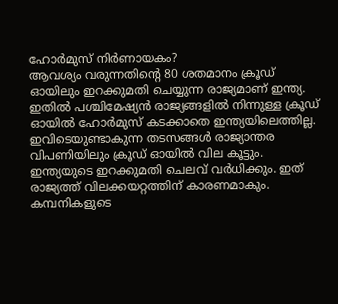ഹോർമുസ് നിർണായകം?
ആവശ്യം വരുന്നതിന്റെ 80 ശതമാനം ക്രൂഡ് ഓയിലും ഇറക്കുമതി ചെയ്യുന്ന രാജ്യമാണ് ഇന്ത്യ.
ഇതിൽ പശ്ചിമേഷ്യൻ രാജ്യങ്ങളിൽ നിന്നുള്ള ക്രൂഡ് ഓയിൽ ഹോർമുസ് കടക്കാതെ ഇന്ത്യയിലെത്തില്ല. ഇവിടെയുണ്ടാകുന്ന തടസങ്ങൾ രാജ്യാന്തര വിപണിയിലും ക്രൂഡ് ഓയിൽ വില കൂട്ടും.
ഇന്ത്യയുടെ ഇറക്കുമതി ചെലവ് വർധിക്കും. ഇത് രാജ്യത്ത് വിലക്കയറ്റത്തിന് കാരണമാകും.
കമ്പനികളുടെ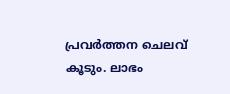പ്രവർത്തന ചെലവ് കൂടും. ലാഭം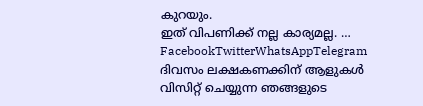കുറയും.
ഇത് വിപണിക്ക് നല്ല കാര്യമല്ല. … FacebookTwitterWhatsAppTelegram
ദിവസം ലക്ഷകണക്കിന് ആളുകൾ വിസിറ്റ് ചെയ്യുന്ന ഞങ്ങളുടെ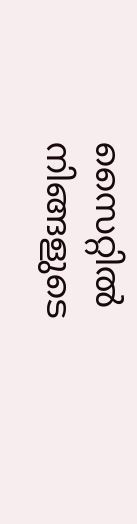സൈറ്റിൽ നിങ്ങളുടെ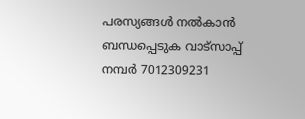പരസ്യങ്ങൾ നൽകാൻ ബന്ധപ്പെടുക വാട്സാപ്പ് നമ്പർ 7012309231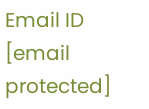Email ID [email protected]